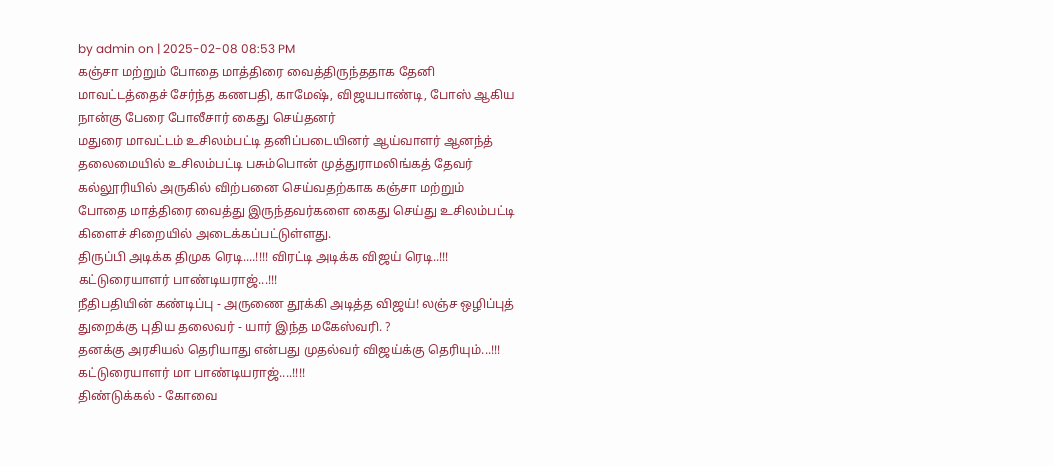by admin on | 2025-02-08 08:53 PM
கஞ்சா மற்றும் போதை மாத்திரை வைத்திருந்ததாக தேனி மாவட்டத்தைச் சேர்ந்த கணபதி, காமேஷ், விஜயபாண்டி, போஸ் ஆகிய நான்கு பேரை போலீசார் கைது செய்தனர்
மதுரை மாவட்டம் உசிலம்பட்டி தனிப்படையினர் ஆய்வாளர் ஆனந்த் தலைமையில் உசிலம்பட்டி பசும்பொன் முத்துராமலிங்கத் தேவர் கல்லூரியில் அருகில் விற்பனை செய்வதற்காக கஞ்சா மற்றும் போதை மாத்திரை வைத்து இருந்தவர்களை கைது செய்து உசிலம்பட்டி கிளைச் சிறையில் அடைக்கப்பட்டுள்ளது.
திருப்பி அடிக்க திமுக ரெடி....!!!! விரட்டி அடிக்க விஜய் ரெடி..!!! கட்டுரையாளர் பாண்டியராஜ்...!!!
நீதிபதியின் கண்டிப்பு - அருணை தூக்கி அடித்த விஜய்! லஞ்ச ஒழிப்புத் துறைக்கு புதிய தலைவர் - யார் இந்த மகேஸ்வரி. ?
தனக்கு அரசியல் தெரியாது என்பது முதல்வர் விஜய்க்கு தெரியும்...!!! கட்டுரையாளர் மா பாண்டியராஜ்....!!!!
திண்டுக்கல் - கோவை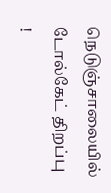நெடுஞ்சாலையில் டோல்கேட் திறப்பு !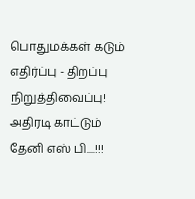பொதுமக்கள் கடும் எதிர்ப்பு - திறப்பு நிறுத்திவைப்பு!
அதிரடி காட்டும் தேனி எஸ் பி....!!!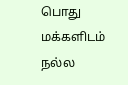பொது மக்களிடம் நல்ல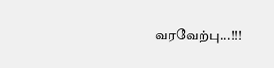வரவேற்பு...!!!